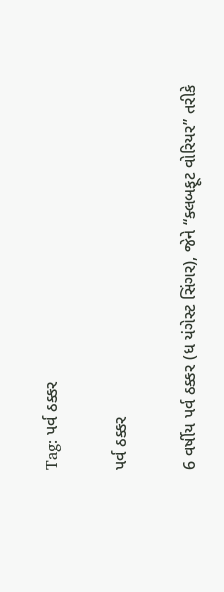Tag: પર્વ ઠક્કર

પર્વ ઠક્કર

6 વર્ષીય પર્વ ઠક્કર (ધ યંગેસ્ટ સિંગર), જેને “ક્લબફૂટ વોરિયર” તરીકે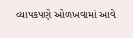વ્યાપકપણે ઓળખવામાં આવે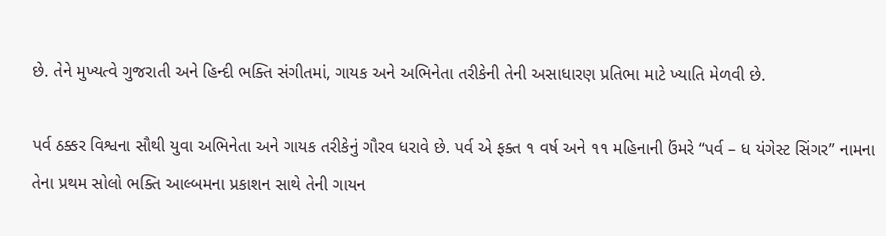છે. તેને મુખ્યત્વે ગુજરાતી અને હિન્દી ભક્તિ સંગીતમાં, ગાયક અને અભિનેતા તરીકેની તેની અસાધારણ પ્રતિભા માટે ખ્યાતિ મેળવી છે.

પર્વ ઠક્કર વિશ્વના સૌથી યુવા અભિનેતા અને ગાયક તરીકેનું ગૌરવ ધરાવે છે. પર્વ એ ફક્ત ૧ વર્ષ અને ૧૧ મહિનાની ઉંમરે “પર્વ – ધ યંગેસ્ટ સિંગર” નામના તેના પ્રથમ સોલો ભક્તિ આલ્બમના પ્રકાશન સાથે તેની ગાયન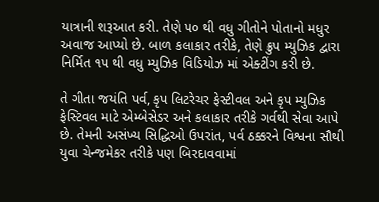યાત્રાની શરૂઆત કરી. તેણે ૫૦ થી વધુ ગીતોને પોતાનો મધુર અવાજ આપ્યો છે. બાળ કલાકાર તરીકે, તેણે ક્રુપ મ્યુઝિક દ્વારા નિર્મિત ૧૫ થી વધુ મ્યુઝિક વિડિયોઝ માં એક્ટીંગ કરી છે.

તે ગીતા જયંતિ પર્વ, કૃપ લિટરેચર ફેસ્ટીવલ અને કૃપ મ્યુઝિક ફેસ્ટિવલ માટે એમ્બેસેડર અને કલાકાર તરીકે ગર્વથી સેવા આપે છે. તેમની અસંખ્ય સિદ્ધિઓ ઉપરાંત, પર્વ ઠક્કરને વિશ્વના સૌથી યુવા ચેન્જમેકર તરીકે પણ બિરદાવવામાં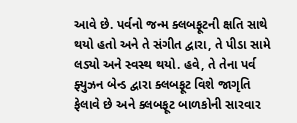આવે છે. પર્વનો જન્મ ક્લબફૂટની ક્ષતિ સાથે થયો હતો અને તે સંગીત દ્વારા, તે પીડા સામે લડ્યો અને સ્વસ્થ થયો. હવે, તે તેના પર્વ ફ્યુઝન બેન્ડ દ્વારા ક્લબફૂટ વિશે જાગૃતિ ફેલાવે છે અને ક્લબફૂટ બાળકોની સારવાર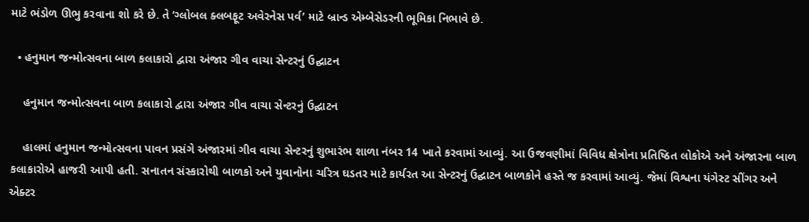માટે ભંડોળ ઊભુ કરવાના શો કરે છે. તે ‘ગ્લોબલ ક્લબફૂટ અવેરનેસ પર્વ’ માટે બ્રાન્ડ એમ્બેસેડરની ભૂમિકા નિભાવે છે.

  • હનુમાન જન્મોત્સવના બાળ કલાકારો દ્વારા અંજાર ગીવ વાચા સેન્ટરનું ઉદ્ઘાટન

    હનુમાન જન્મોત્સવના બાળ કલાકારો દ્વારા અંજાર ગીવ વાચા સેન્ટરનું ઉદ્ઘાટન

    હાલમાં હનુમાન જન્મોત્સવના પાવન પ્રસંગે અંજારમાં ગીવ વાચા સેન્ટરનું શુભારંભ શાળા નંબર 14 ખાતે કરવામાં આવ્યું. આ ઉજવણીમાં વિવિધ ક્ષેત્રોના પ્રતિષ્ઠિત લોકોએ અને અંજારના બાળ કલાકારોએ હાજરી આપી હતી. સનાતન સંસ્કારોથી બાળકો અને યુવાનોના ચરિત્ર ઘડતર માટે કાર્યરત આ સેન્ટરનું ઉદ્ઘાટન બાળકોને હસ્તે જ કરવામાં આવ્યું. જેમાં વિશ્વના યંગેસ્ટ સીંગર અને એક્ટર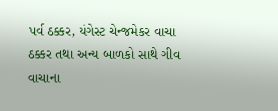પર્વ ઠક્કર, યંગેસ્ટ ચેન્જમેકર વાચા ઠક્કર તથા અન્ય બાળકો સાથે ગીવ વાચાના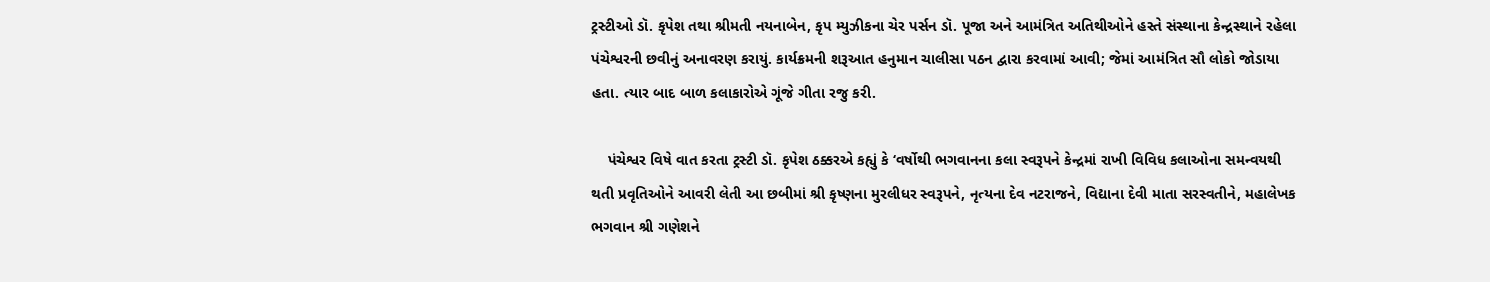ટ્રસ્ટીઓ ડૉ. કૃપેશ તથા શ્રીમતી નયનાબેન, કૃપ મ્યુઝીકના ચેર પર્સન ડૉ. પૂજા અને આમંત્રિત અતિથીઓને હસ્તે સંસ્થાના કેન્દ્રસ્થાને રહેલા પંચેશ્વરની છવીનું અનાવરણ કરાયું. કાર્યક્રમની શરૂઆત હનુમાન ચાલીસા પઠન દ્વારા કરવામાં આવી; જેમાં આમંત્રિત સૌ લોકો જોડાયા હતા. ત્યાર બાદ બાળ કલાકારોએ ગૂંજે ગીતા રજુ કરી.

    પંચેશ્વર વિષે વાત કરતા ટ્રસ્ટી ડૉ. કૃપેશ ઠક્કરએ કહ્યું કે ‘વર્ષોથી ભગવાનના કલા સ્વરૂપને કેન્દ્રમાં રાખી વિવિધ કલાઓના સમન્વયથી થતી પ્રવૃતિઓને આવરી લેતી આ છબીમાં શ્રી કૃષ્ણના મુરલીધર સ્વરૂપને, નૃત્યના દેવ નટરાજને, વિદ્યાના દેવી માતા સરસ્વતીને, મહાલેખક ભગવાન શ્રી ગણેશને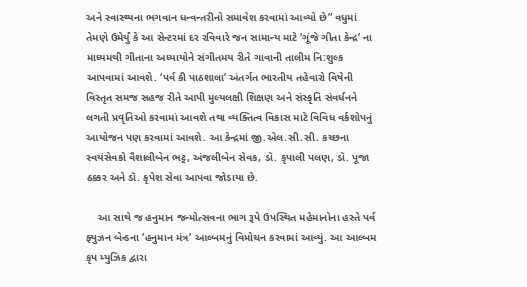અને સ્વાસ્થ્યના ભગવાન ધન્વન્તરીનો સમાવેશ કરવામાં આવ્યો છે” વધુમાં તેમણે ઉમેર્યું કે આ સેન્ટરમાં દર રવિવારે જન સામાન્ય માટે ‘ગૂંજે ગીતા કેન્દ્ર’ ના માધ્યમથી ગીતાના અધ્યાયોને સંગીતમય રીતે ગાવાની તાલીમ નિ:શુલ્ક આપવામાં આવશે. ‘પર્વ કી પાઠશાલા’ અંતર્ગત ભારતીય તહેવારો વિષેની વિસ્તૃત સમજ સહજ રીતે આપી મુલ્યલક્ષી શિક્ષણ અને સંસ્કૃતિ સંવર્ધનને લગતી પ્રવૃતિઓ કરવામાં આવશે તથા વ્યક્તિત્વ વિકાસ માટે વિવિધ વર્કશોપનું આયોજન પણ કરવામાં આવશે. આ કેન્દ્રમાં જી.એલ.સી.સી. કચ્છના સ્વયંસેવકો વૈશાલીબેન ભટ્ટ, અંજલીબેન સેવક, ડૉ. કૃપાલી પલણ, ડૉ. પૂજા ઠક્કર અને ડૉ. કૃપેશ સેવા આપવા જોડાયા છે.

    આ સાથે જ હનુમાન જન્મોત્સવના ભાગ રૂપે ઉપસ્થિત મહેમાનોના હસ્તે પર્વ ફ્યુઝન બેન્ડના ‘હનુમાન મંત્ર’ આલ્બમનું વિમોચન કરવામાં આવ્યું. આ આલ્બમ કૃપ મ્યુઝિક દ્વારા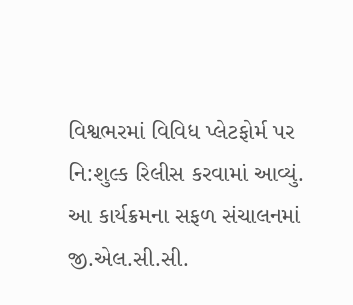વિશ્વભરમાં વિવિધ પ્લેટફોર્મ પર નિ:શુલ્ક રિલીસ કરવામાં આવ્યું. આ કાર્યક્રમના સફળ સંચાલનમાં જી.એલ.સી.સી.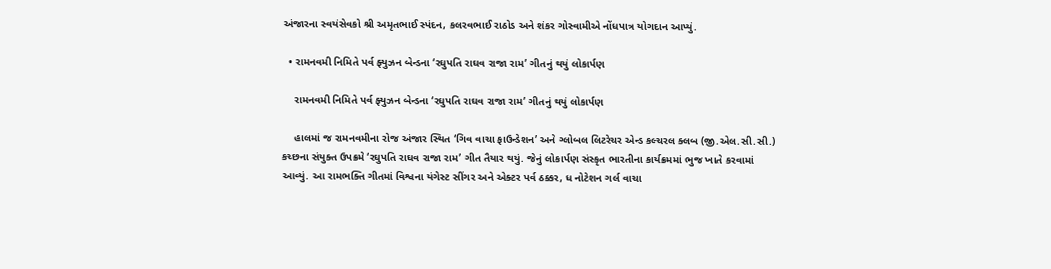અંજારના સ્વયંસેવકો શ્રી અમૃતભાઈ સ્પંદન, કલરવભાઈ રાઠોડ અને શંકર ગોસ્વામીએ નોંધપાત્ર યોગદાન આપ્યું.

  • રામનવમી નિમિતે પર્વ ફ્યુઝન બેન્ડના ‘રઘુપતિ રાઘવ રાજા રામ’ ગીતનું થયું લોકાર્પણ

    રામનવમી નિમિતે પર્વ ફ્યુઝન બેન્ડના ‘રઘુપતિ રાઘવ રાજા રામ’ ગીતનું થયું લોકાર્પણ

    હાલમાં જ રામનવમીના રોજ અંજાર સ્થિત ‘ગિવ વાચા ફાઉન્ડેશન’ અને ગ્લોબલ લિટરેચર એન્ડ કલ્ચરલ ક્લબ (જી.એલ.સી.સી.) કચ્છના સંયુક્ત ઉપક્રમે ‘રઘુપતિ રાઘવ રાજા રામ’ ગીત તૈયાર થયું. જેનું લોકાર્પણ સંસ્કૃત ભારતીના કાર્યક્રમમાં ભુજ ખાતે કરવામાં આવ્યું. આ રામભક્તિ ગીતમાં વિશ્વના યંગેસ્ટ સીંગર અને એક્ટર પર્વ ઠક્કર, ધ નોટેશન ગર્લ વાચા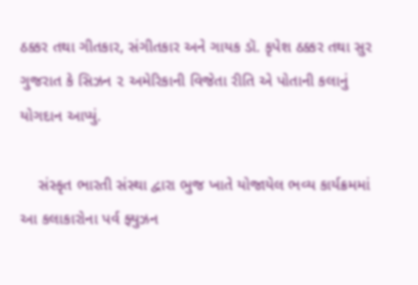ઠક્કર તથા ગીતકાર, સંગીતકાર અને ગાયક ડૉ. કૃપેશ ઠક્કર તથા સુર ગુજરાત કે સિઝન ૨ અમેરિકાની વિજેતા રીતિ એ પોતાની કલાનું યોગદાન આપ્યું.

    સંસ્કૃત ભારતી સંસ્થા દ્વારા ભુજ ખાતે યોજાયેલ ભવ્ય કાર્યક્રમમાં આ કલાકારોના પર્વ ફ્યુઝન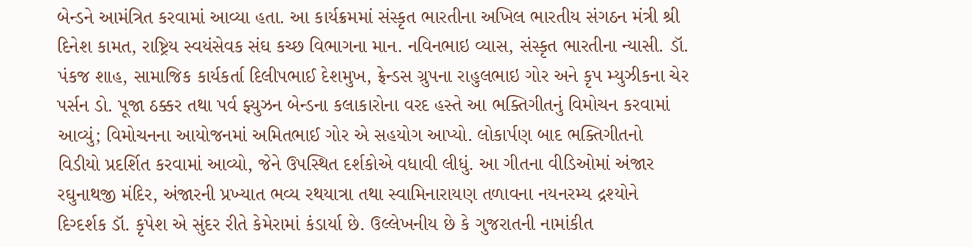બેન્ડને આમંત્રિત કરવામાં આવ્યા હતા. આ કાર્યક્રમમાં સંસ્કૃત ભારતીના અખિલ ભારતીય સંગઠન મંત્રી શ્રી દિનેશ કામત, રાષ્ટ્રિય સ્વયંસેવક સંઘ કચ્છ વિભાગના માન. નવિનભાઇ વ્યાસ, સંસ્કૃત ભારતીના ન્યાસી. ડૉ. પંકજ શાહ, સામાજિક કાર્યકર્તા દિલીપભાઈ દેશમુખ, ફ્રેન્ડસ ગ્રુપના રાહુલભાઇ ગોર અને કૃપ મ્યુઝીકના ચેર પર્સન ડો. પૂજા ઠક્કર તથા પર્વ ફ્યુઝન બેન્ડના કલાકારોના વરદ હસ્તે આ ભક્તિગીતનું વિમોચન કરવામાં આવ્યું; વિમોચનના આયોજનમાં અમિતભાઈ ગોર એ સહયોગ આપ્યો. લોકાર્પણ બાદ ભક્તિગીતનો વિડીયો પ્રદર્શિત કરવામાં આવ્યો, જેને ઉપસ્થિત દર્શકોએ વધાવી લીધું. આ ગીતના વીડિઓમાં અંજાર રઘુનાથજી મંદિર, અંજારની પ્રખ્યાત ભવ્ય રથયાત્રા તથા સ્વામિનારાયણ તળાવના નયનરમ્ય દ્રશ્યોને દિગ્દર્શક ડૉ. કૃપેશ એ સુંદર રીતે કેમેરામાં કંડાર્યા છે. ઉલ્લેખનીય છે કે ગુજરાતની નામાંકીત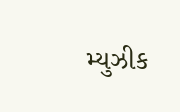મ્યુઝીક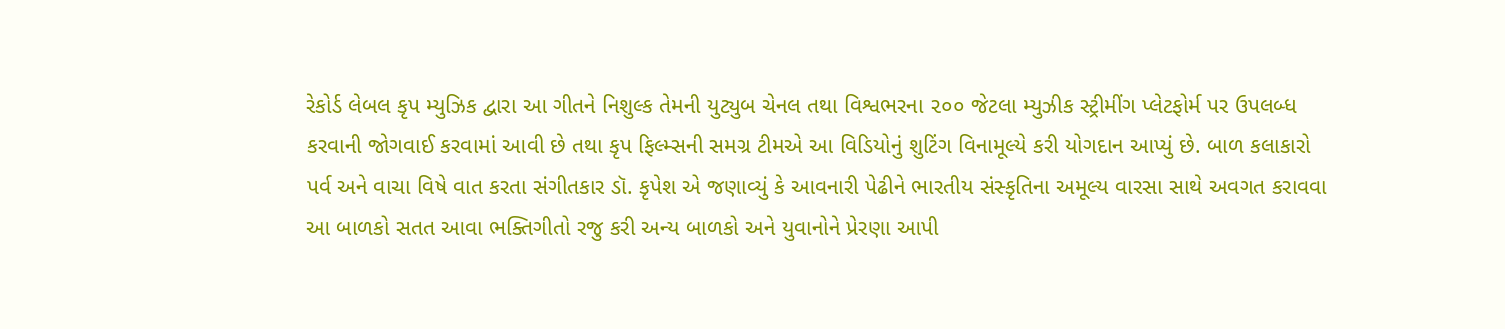રેકોર્ડ લેબલ કૃપ મ્યુઝિક દ્વારા આ ગીતને નિશુલ્ક તેમની યુટ્યુબ ચેનલ તથા વિશ્વભરના ૨૦૦ જેટલા મ્યુઝીક સ્ટ્રીમીંગ પ્લેટફોર્મ પર ઉપલબ્ધ કરવાની જોગવાઈ કરવામાં આવી છે તથા કૃપ ફિલ્મ્સની સમગ્ર ટીમએ આ વિડિયોનું શુટિંગ વિનામૂલ્યે કરી યોગદાન આપ્યું છે. બાળ કલાકારો પર્વ અને વાચા વિષે વાત કરતા સંગીતકાર ડૉ. કૃપેશ એ જણાવ્યું કે આવનારી પેઢીને ભારતીય સંસ્કૃતિના અમૂલ્ય વારસા સાથે અવગત કરાવવા આ બાળકો સતત આવા ભક્તિગીતો રજુ કરી અન્ય બાળકો અને યુવાનોને પ્રેરણા આપી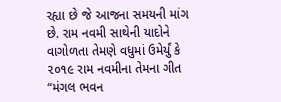રહ્યા છે જે આજના સમયની માંગ છે. રામ નવમી સાથેની યાદોને વાગોળતા તેમણે વધુમાં ઉમેર્યું કે ૨૦૧૯ રામ નવમીના તેમના ગીત “મંગલ ભવન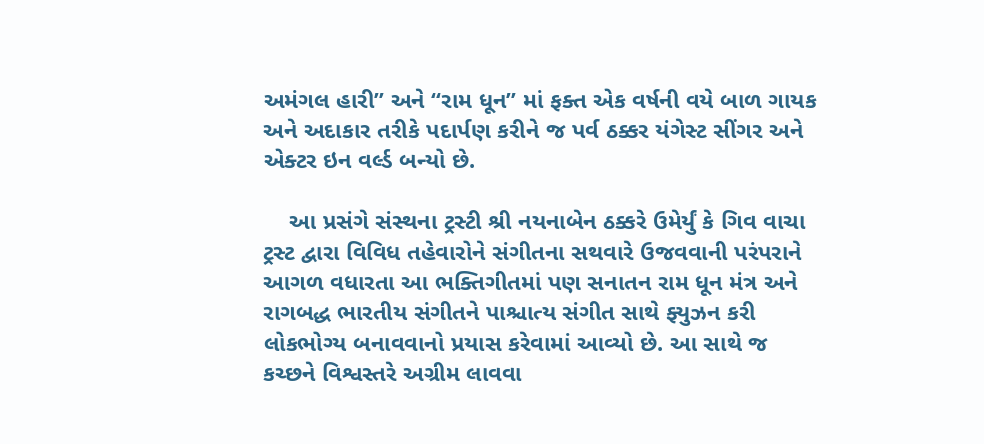અમંગલ હારી” અને “રામ ધૂન” માં ફક્ત એક વર્ષની વયે બાળ ગાયક અને અદાકાર તરીકે પદાર્પણ કરીને જ પર્વ ઠક્કર યંગેસ્ટ સીંગર અને એક્ટર ઇન વર્લ્ડ બન્યો છે.

    આ પ્રસંગે સંસ્થના ટ્રસ્ટી શ્રી નયનાબેન ઠક્કરે ઉમેર્યું કે ગિવ વાચા ટ્રસ્ટ દ્વારા વિવિધ તહેવારોને સંગીતના સથવારે ઉજવવાની પરંપરાને આગળ વધારતા આ ભક્તિગીતમાં પણ સનાતન રામ ધૂન મંત્ર અને રાગબદ્ધ ભારતીય સંગીતને પાશ્ચાત્ય સંગીત સાથે ફ્યુઝન કરી લોકભોગ્ય બનાવવાનો પ્રયાસ કરેવામાં આવ્યો છે. આ સાથે જ કચ્છને વિશ્વસ્તરે અગ્રીમ લાવવા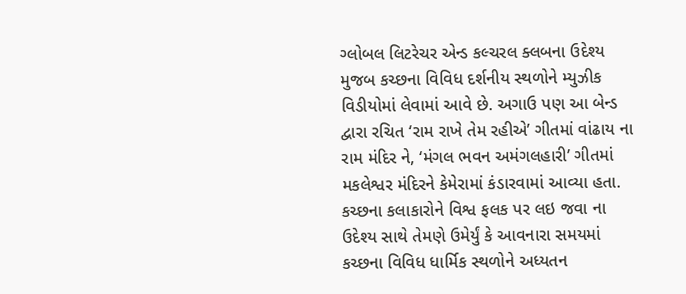ગ્લોબલ લિટરેચર એન્ડ કલ્ચરલ ક્લબના ઉદેશ્ય મુજબ કચ્છના વિવિધ દર્શનીય સ્થળોને મ્યુઝીક વિડીયોમાં લેવામાં આવે છે. અગાઉ પણ આ બેન્ડ દ્વારા રચિત ‘રામ રાખે તેમ રહીએ’ ગીતમાં વાંઢાય ના રામ મંદિર ને, ‘મંગલ ભવન અમંગલહારી’ ગીતમાં મકલેશ્વર મંદિરને કેમેરામાં કંડારવામાં આવ્યા હતા. કચ્છના કલાકારોને વિશ્વ ફલક પર લઇ જવા ના ઉદેશ્ય સાથે તેમણે ઉમેર્યું કે આવનારા સમયમાં કચ્છના વિવિધ ધાર્મિક સ્થળોને અધ્યતન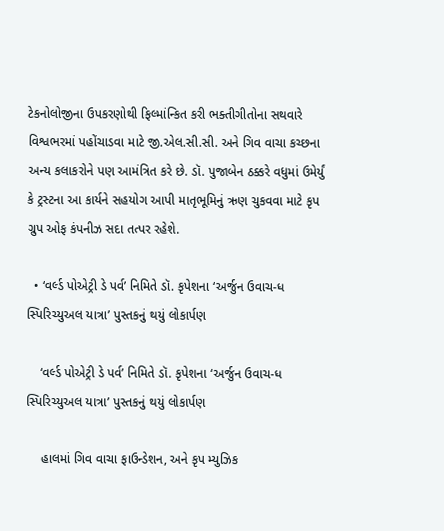ટેકનોલોજીના ઉપકરણોથી ફિલ્માંન્કિત કરી ભક્તીગીતોના સથવારે વિશ્વભરમાં પહોંચાડવા માટે જી.એલ.સી.સી. અને ગિવ વાચા કચ્છના અન્ય કલાકરોને પણ આમંત્રિત કરે છે. ડૉ. પુજાબેન ઠક્કરે વધુમાં ઉમેર્યું કે ટ્રસ્ટના આ કાર્યને સહયોગ આપી માતૃભૂમિનું ઋણ ચુકવવા માટે કૃપ ગ્રુપ ઓફ કંપનીઝ સદા તત્પર રહેશે.

  • ‘વર્લ્ડ પોએટ્રી ડે પર્વ’ નિમિતે ડૉ. કૃપેશના ‘અર્જુન ઉવાચ-ધ સ્પિરિચ્યુઅલ યાત્રા’ પુસ્તકનું થયું લોકાર્પણ

    ‘વર્લ્ડ પોએટ્રી ડે પર્વ’ નિમિતે ડૉ. કૃપેશના ‘અર્જુન ઉવાચ-ધ સ્પિરિચ્યુઅલ યાત્રા’ પુસ્તકનું થયું લોકાર્પણ

    હાલમાં ગિવ વાચા ફાઉન્ડેશન, અને કૃપ મ્યુઝિક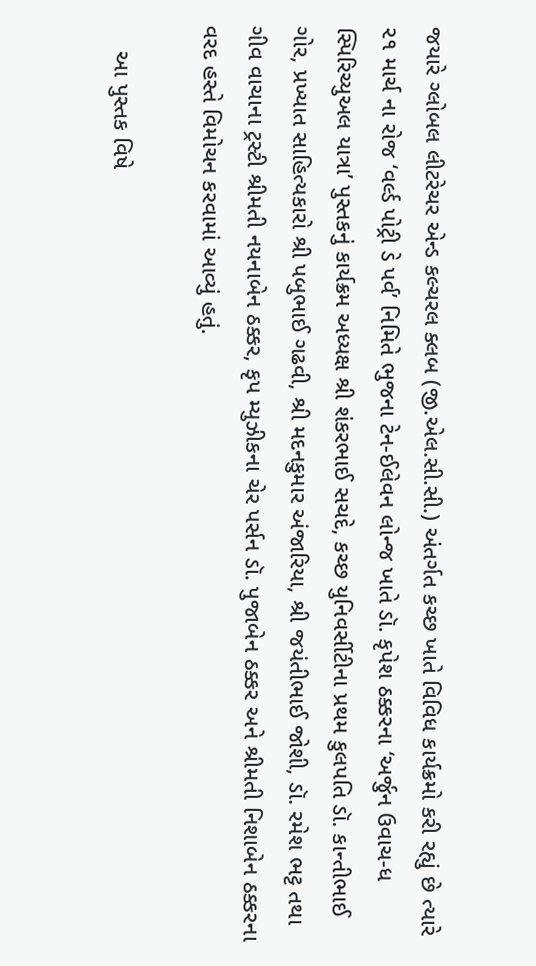જયારે ગ્લોબલ લીટરેચર એન્ડ કલ્ચરલ ક્લબ (જી.એલ.સી.સી.) અંતર્ગત કચ્છ ખાતે વિવિધ કાર્યક્રમો કરી રહ્યું છે ત્યારે ૨૧ માર્ચ ના રોજ ‘વર્લ્ડ પોટ્રી ડે પર્વ’ નિમિતે ભુજના ટેન-ઈલેવન લોન્જ ખાતે ડૉ. કૃપેશ ઠક્કરના ‘અર્જુન ઉવાચ-ધ સ્પિરિચ્યુઅલ યાત્રા’ પુસ્તકનું કાર્યક્રમ અધ્યક્ષ શ્રી શંકરભાઈ સચદે, કચ્છ યુનિવર્સીટીના પ્રથમ કુલપતિ ડૉ. કાન્તીભાઈ ગોર, પ્રખ્યાત સાહિત્યકારો શ્રી પબુભાઈ ગઢવી, શ્રી મદનકુમાર અંજારિયા, શ્રી જયંતીભાઈ જોશી, ડૉ. રમેશ ભટ્ટ તથા ગીવ વાચાના ટ્રસ્ટી શ્રીમતી નયનાબેન ઠક્કર, કૃપ મ્યુઝીકના ચેર પર્સન ડૉ. પુજાબેન ઠક્કર અને શ્રીમતી નિશાબેન ઠક્કરના વરદ હસ્તે વિમોચન કરવામાં આવ્યું હતું.

    આ પુસ્તક વિષે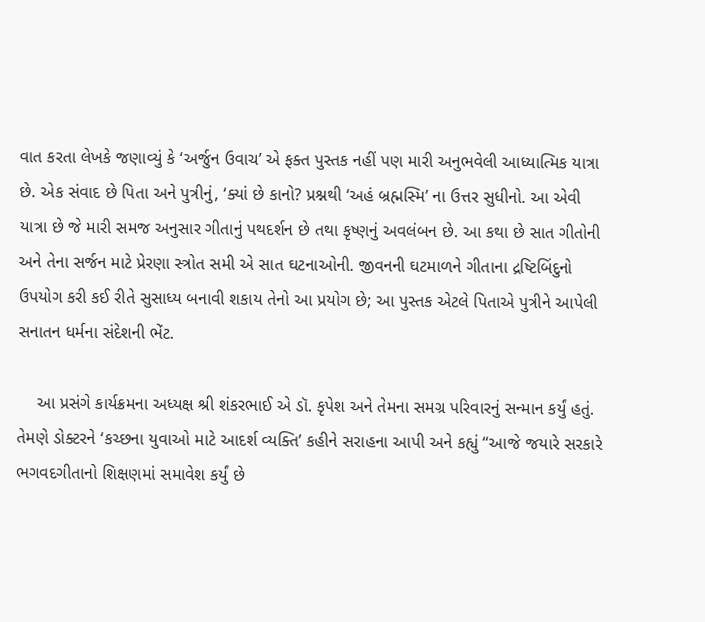વાત કરતા લેખકે જણાવ્યું કે ‘અર્જુન ઉવાચ’ એ ફક્ત પુસ્તક નહીં પણ મારી અનુભવેલી આધ્યાત્મિક યાત્રા છે. એક સંવાદ છે પિતા અને પુત્રીનું, ‘ક્યાં છે કાનો? પ્રશ્નથી ‘અહં બ્રહ્મસ્મિ’ ના ઉત્તર સુધીનો. આ એવી યાત્રા છે જે મારી સમજ અનુસાર ગીતાનું પથદર્શન છે તથા કૃષ્ણનું અવલંબન છે. આ કથા છે સાત ગીતોની અને તેના સર્જન માટે પ્રેરણા સ્ત્રોત સમી એ સાત ઘટનાઓની. જીવનની ઘટમાળને ગીતાના દ્રષ્ટિબિંદુનો ઉપયોગ કરી કઈ રીતે સુસાધ્ય બનાવી શકાય તેનો આ પ્રયોગ છે; આ પુસ્તક એટલે પિતાએ પુત્રીને આપેલી સનાતન ધર્મના સંદેશની ભેંટ.

    આ પ્રસંગે કાર્યક્રમના અધ્યક્ષ શ્રી શંકરભાઈ એ ડૉ. કૃપેશ અને તેમના સમગ્ર પરિવારનું સન્માન કર્યું હતું. તેમણે ડોક્ટરને ‘કચ્છના યુવાઓ માટે આદર્શ વ્યક્તિ’ કહીને સરાહના આપી અને કહ્યું “આજે જયારે સરકારે ભગવદગીતાનો શિક્ષણમાં સમાવેશ કર્યું છે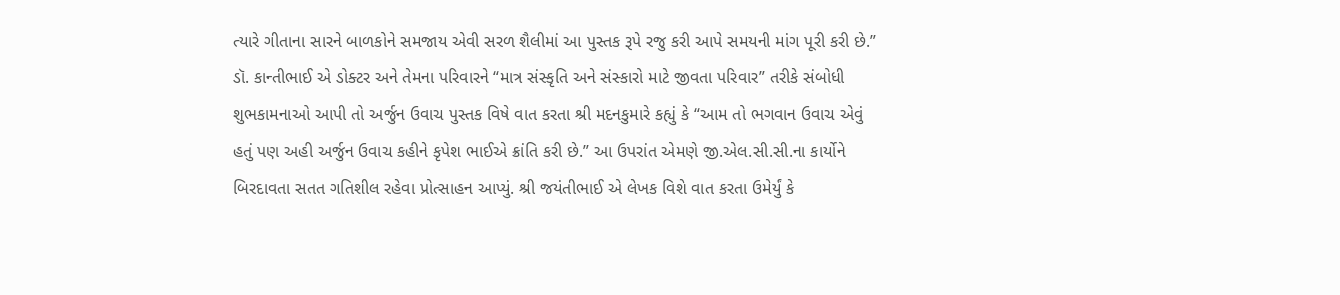ત્યારે ગીતાના સારને બાળકોને સમજાય એવી સરળ શૈલીમાં આ પુસ્તક રૂપે રજુ કરી આપે સમયની માંગ પૂરી કરી છે.” ડૉ. કાન્તીભાઈ એ ડોક્ટર અને તેમના પરિવારને “માત્ર સંસ્કૃતિ અને સંસ્કારો માટે જીવતા પરિવાર” તરીકે સંબોધી શુભકામનાઓ આપી તો અર્જુન ઉવાચ પુસ્તક વિષે વાત કરતા શ્રી મદનકુમારે કહ્યું કે “આમ તો ભગવાન ઉવાચ એવું હતું પણ અહી અર્જુન ઉવાચ કહીને કૃપેશ ભાઈએ ક્રાંતિ કરી છે.” આ ઉપરાંત એમણે જી.એલ.સી.સી.ના કાર્યોને બિરદાવતા સતત ગતિશીલ રહેવા પ્રોત્સાહન આપ્યું. શ્રી જયંતીભાઈ એ લેખક વિશે વાત કરતા ઉમેર્યું કે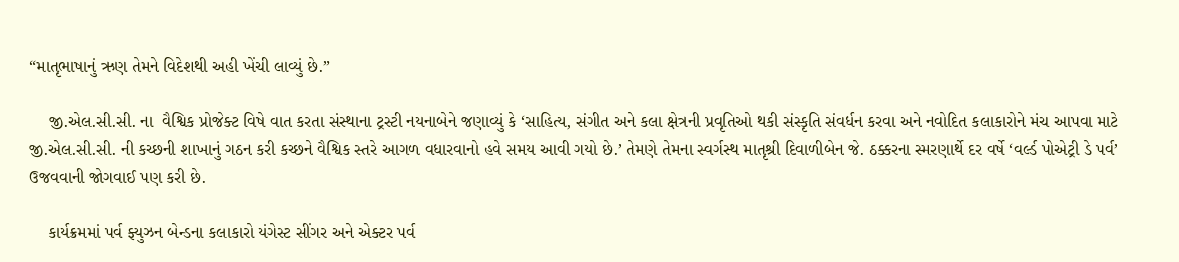“માતૃભાષાનું ઋણ તેમને વિદેશથી અહી ખેંચી લાવ્યું છે.”

    જી.એલ.સી.સી. ના  વૈશ્વિક પ્રોજેક્ટ વિષે વાત કરતા સંસ્થાના ટ્રસ્ટી નયનાબેને જણાવ્યું કે ‘સાહિત્ય, સંગીત અને કલા ક્ષેત્રની પ્રવૃતિઓ થકી સંસ્કૃતિ સંવર્ધન કરવા અને નવોદિત કલાકારોને મંચ આપવા માટે જી.એલ.સી.સી. ની કચ્છની શાખાનું ગઠન કરી કચ્છને વૈશ્વિક સ્તરે આગળ વધારવાનો હવે સમય આવી ગયો છે.’ તેમણે તેમના સ્વર્ગસ્થ માતૃશ્રી દિવાળીબેન જે. ઠક્કરના સ્મરણાર્થે દર વર્ષે ‘વર્લ્ડ પોએટ્રી ડે પર્વ’ ઉજવવાની જોગવાઈ પણ કરી છે.

    કાર્યક્રમમાં પર્વ ફ્યુઝન બેન્ડના કલાકારો યંગેસ્ટ સીંગર અને એક્ટર પર્વ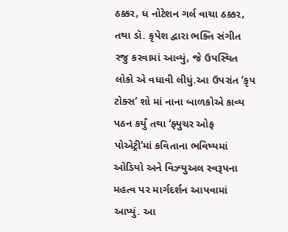ઠક્કર, ધ નોટેશન ગર્લ વાચા ઠક્કર, તથા ડૉ. કૃપેશ દ્વારા ભક્તિ સંગીત રજુ કરવામાં આવ્યું, જે ઉપસ્થિત લોકો એ વધાવી લીધું.આ ઉપરાંત ‘કૃપ ટોક્સ’ શો માં નાના બાળકોએ કાવ્ય પઠન કર્યું તથા ‘ફ્યુચર ઓફ પોએટ્રી’માં કવિતાના ભવિષ્યમાં ઓડિયો અને વિઝ્યુઅલ સ્વરૂપના મહત્વ પર માર્ગદર્શન આપવામાં આપ્યું. આ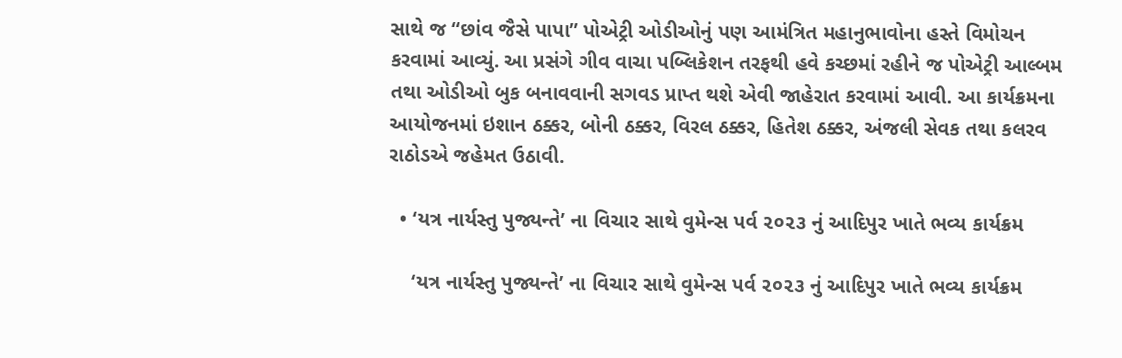સાથે જ “છાંવ જૈસે પાપા” પોએટ્રી ઓડીઓનું પણ આમંત્રિત મહાનુભાવોના હસ્તે વિમોચન કરવામાં આવ્યું. આ પ્રસંગે ગીવ વાચા પબ્લિકેશન તરફથી હવે કચ્છમાં રહીને જ પોએટ્રી આલ્બમ તથા ઓડીઓ બુક બનાવવાની સગવડ પ્રાપ્ત થશે એવી જાહેરાત કરવામાં આવી. આ કાર્યક્રમના આયોજનમાં ઇશાન ઠક્કર, બોની ઠક્કર, વિરલ ઠક્કર, હિતેશ ઠક્કર, અંજલી સેવક તથા કલરવ રાઠોડએ જહેમત ઉઠાવી.

  • ‘યત્ર નાર્યસ્તુ પુજ્યન્તે’ ના વિચાર સાથે વુમેન્સ પર્વ ૨૦૨૩ નું આદિપુર ખાતે ભવ્ય કાર્યક્રમ

    ‘યત્ર નાર્યસ્તુ પુજ્યન્તે’ ના વિચાર સાથે વુમેન્સ પર્વ ૨૦૨૩ નું આદિપુર ખાતે ભવ્ય કાર્યક્રમ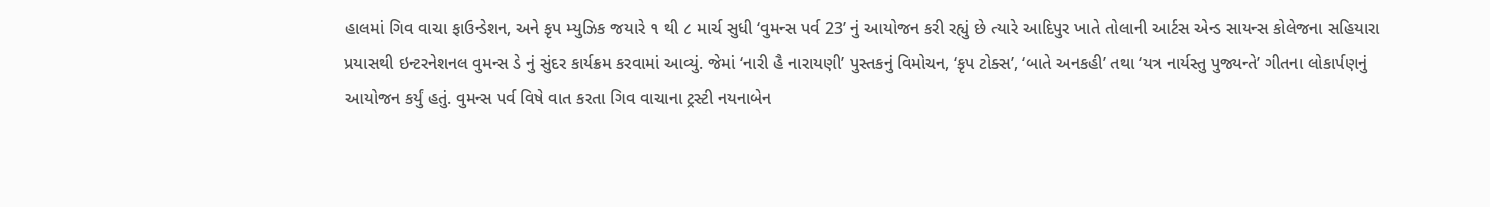હાલમાં ગિવ વાચા ફાઉન્ડેશન, અને કૃપ મ્યુઝિક જયારે ૧ થી ૮ માર્ચ સુધી ‘વુમન્સ પર્વ 23’ નું આયોજન કરી રહ્યું છે ત્યારે આદિપુર ખાતે તોલાની આર્ટસ એન્ડ સાયન્સ કોલેજના સહિયારા પ્રયાસથી ઇન્ટરનેશનલ વુમન્સ ડે નું સુંદર કાર્યક્રમ કરવામાં આવ્યું. જેમાં ‘નારી હૈ નારાયણી’ પુસ્તકનું વિમોચન, ‘કૃપ ટોક્સ’, ‘બાતે અનકહી’ તથા ‘યત્ર નાર્યસ્તુ પુજ્યન્તે’ ગીતના લોકાર્પણનું આયોજન કર્યું હતું. વુમન્સ પર્વ વિષે વાત કરતા ગિવ વાચાના ટ્રસ્ટી નયનાબેન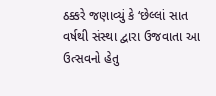ઠક્કરે જણાવ્યું કે ‘છેલ્લાં સાત વર્ષથી સંસ્થા દ્વારા ઉજવાતા આ ઉત્સવનો હેતુ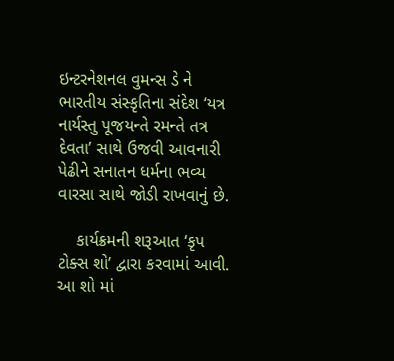ઇન્ટરનેશનલ વુમન્સ ડે ને ભારતીય સંસ્કૃતિના સંદેશ ‘યત્ર નાર્યસ્તુ પૂજયન્તે રમન્તે તત્ર દેવતા’ સાથે ઉજવી આવનારી પેઢીને સનાતન ધર્મના ભવ્ય વારસા સાથે જોડી રાખવાનું છે.

    કાર્યક્રમની શરૂઆત ‘કૃપ ટોક્સ શો’ દ્વારા કરવામાં આવી. આ શો માં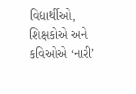વિદ્યાર્થીઓ, શિક્ષકોએ અને કવિઓએ ‘નારી’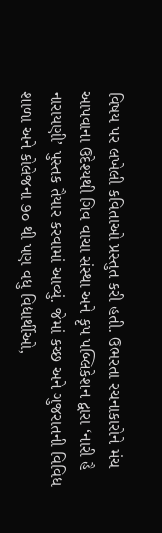વિષય પર લખેલી કવિતાઓ પ્રસ્તુત કરી હતી. ઉભરતા રચનાકારોને મંચ આપવાના ઉદેશ્યથી ગિવ વાચા સંસ્થા અને કૃપ પબ્લિકેશન દ્વારા ‘નારી હૈ નારાયણી’ પુસ્તક તૈયાર કરવામાં આવ્યું. જેમાં કચ્છ અને ગુજરાતની વિવિધ શાળા અને કોલેજના ૭૦ થી પણ વધુ વિદ્યાર્થીઓ,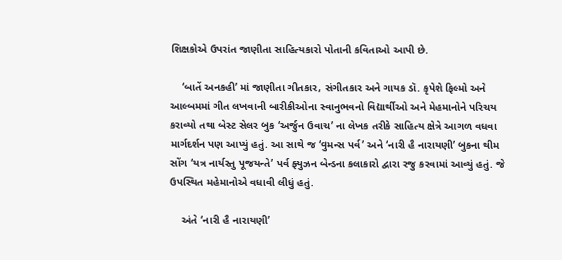શિક્ષકોએ ઉપરાંત જાણીતા સાહિત્યકારો પોતાની કવિતાઓ આપી છે.

    ‘બાતેં અનકહી’ માં જાણીતા ગીતકાર, સંગીતકાર અને ગાયક ડૉ. કૃપેશે ફિલ્મો અને આલ્બમમાં ગીત લખવાની બારીકીઓના સ્વાનુભવનો વિદ્યાર્થીઓ અને મેહમાનોને પરિચય કરાવ્યો તથા બેસ્ટ સેલર બુક ‘અર્જુન ઉવાચ’ ના લેખક તરીકે સાહિત્ય ક્ષેત્રે આગળ વધવા માર્ગદર્શન પણ આપ્યું હતું. આ સાથે જ ‘વુમન્સ પર્વ’ અને ‘નારી હૈ નારાયણી’ બુકના થીમ સોંગ ‘યત્ર નાર્યસ્તુ પૂજયન્તે’ પર્વ ફ્યુઝન બેન્ડના કલાકારો દ્વારા રજુ કરવામાં આવ્યું હતું. જે ઉપસ્થિત મહેમાનોએ વધાવી લીધું હતું.

    અંતે ‘નારી હૈ નારાયણી’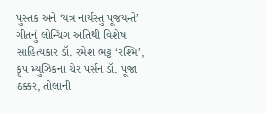પુસ્તક અને ‘યત્ર નાર્યસ્તુ પૂજયન્તે’ ગીતનું લોન્ચિંગ અતિથી વિશેષ સાહિત્યકાર ડૉ. રમેશ ભટ્ટ ‘રશ્મિ’, કૃપ મ્યુઝિકના ચેર પર્સન ડૉ. પૂજા ઠક્કર, તોલાની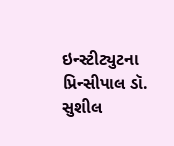ઇન્સ્ટીટ્યુટના પ્રિન્સીપાલ ડૉ. સુશીલ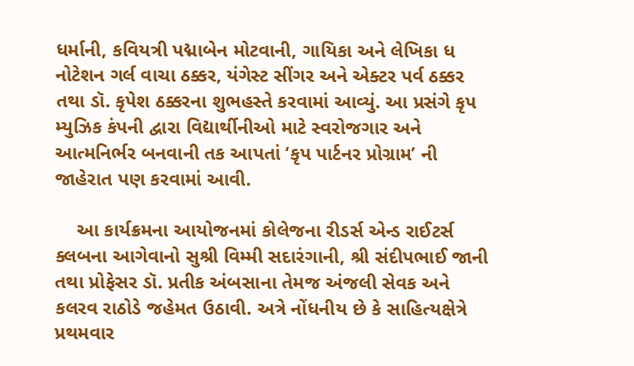ધર્માની, કવિયત્રી પદ્માબેન મોટવાની, ગાયિકા અને લેખિકા ધ નોટેશન ગર્લ વાચા ઠક્કર, યંગેસ્ટ સીંગર અને એક્ટર પર્વ ઠક્કર તથા ડૉ. કૃપેશ ઠક્કરના શુભહસ્તે કરવામાં આવ્યું. આ પ્રસંગે કૃપ મ્યુઝિક કંપની દ્વારા વિદ્યાર્થીનીઓ માટે સ્વરોજગાર અને આત્મનિર્ભર બનવાની તક આપતાં ‘કૃપ પાર્ટનર પ્રોગ્રામ’ ની જાહેરાત પણ કરવામાં આવી.

    આ કાર્યક્રમના આયોજનમાં કોલેજના રીડર્સ એન્ડ રાઈટર્સ ક્લબના આગેવાનો સુશ્રી વિમ્મી સદારંગાની, શ્રી સંદીપભાઈ જાની તથા પ્રોફેસર ડૉ. પ્રતીક અંબસાના તેમજ અંજલી સેવક અને કલરવ રાઠોડે જહેમત ઉઠાવી. અત્રે નોંધનીય છે કે સાહિત્યક્ષેત્રે પ્રથમવાર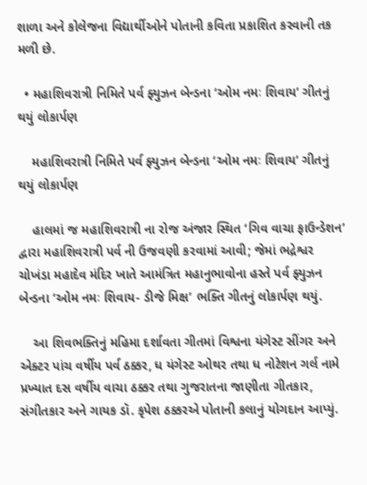શાળા અને કોલેજના વિદ્યાર્થીઓને પોતાની કવિતા પ્રકાશિત કરવાની તક મળી છે.

  • મહાશિવરાત્રી નિમિતે પર્વ ફ્યુઝન બેન્ડના ‘ઓમ નમઃ શિવાય’ ગીતનું થયું લોકાર્પણ

    મહાશિવરાત્રી નિમિતે પર્વ ફ્યુઝન બેન્ડના ‘ઓમ નમઃ શિવાય’ ગીતનું થયું લોકાર્પણ

    હાલમાં જ મહાશિવરાત્રી ના રોજ અંજાર સ્થિત ‘ગિવ વાચા ફાઉન્ડેશન’ દ્વારા મહાશિવરાત્રી પર્વ ની ઉજવણી કરવામાં આવી; જેમાં ભદ્રેશ્વર ચોખંડા મહાદેવ મંદિર ખાતે આમંત્રિત મહાનુભાવોના હસ્તે પર્વ ફ્યુઝન બેન્ડના ‘ઓમ નમઃ શિવાય- ડીજે મિક્ષ’ ભક્તિ ગીતનું લોકાર્પણ થયું.

    આ શિવભક્તિનું મહિમા દર્શાવતા ગીતમાં વિશ્વના યંગેસ્ટ સીંગર અને એક્ટર પાંચ વર્ષીય પર્વ ઠક્કર, ધ યંગેસ્ટ ઓથર તથા ધ નોટેશન ગર્લ નામે પ્રખ્યાત દસ વર્ષીય વાચા ઠક્કર તથા ગુજરાતના જાણીતા ગીતકાર, સંગીતકાર અને ગાયક ડૉ. કૃપેશ ઠક્કરએ પોતાની કલાનું યોગદાન આપ્યું.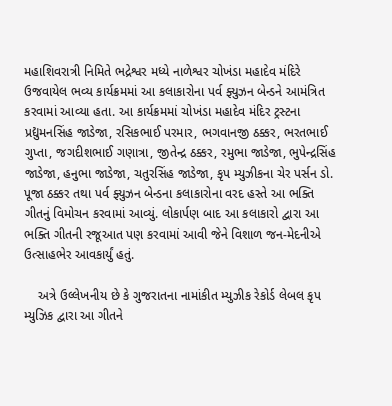મહાશિવરાત્રી નિમિતે ભદ્રેશ્વર મધ્યે નાળેશ્વર ચોખંડા મહાદેવ મંદિરે ઉજવાયેલ ભવ્ય કાર્યક્રમમાં આ કલાકારોના પર્વ ફ્યુઝન બેન્ડને આમંત્રિત કરવામાં આવ્યા હતા. આ કાર્યક્રમમાં ચોખંડા મહાદેવ મંદિર ટ્રસ્ટના પ્રદ્યુમનસિંહ જાડેજા, રસિકભાઈ પરમાર, ભગવાનજી ઠક્કર, ભરતભાઈ ગુપ્તા, જગદીશભાઈ ગણાત્રા, જીતેન્દ્ર ઠક્કર, રમુભા જાડેજા, ભુપેન્દ્રસિંહ જાડેજા, હનુભા જાડેજા, ચતુરસિંહ જાડેજા, કૃપ મ્યુઝીકના ચેર પર્સન ડો. પૂજા ઠક્કર તથા પર્વ ફ્યુઝન બેન્ડના કલાકારોના વરદ હસ્તે આ ભક્તિ ગીતનું વિમોચન કરવામાં આવ્યું. લોકાર્પણ બાદ આ કલાકારો દ્વારા આ ભક્તિ ગીતની રજૂઆત પણ કરવામાં આવી જેને વિશાળ જન-મેદનીએ ઉત્સાહભેર આવકાર્યું હતું.

    અત્રે ઉલ્લેખનીય છે કે ગુજરાતના નામાંકીત મ્યુઝીક રેકોર્ડ લેબલ કૃપ મ્યુઝિક દ્વારા આ ગીતને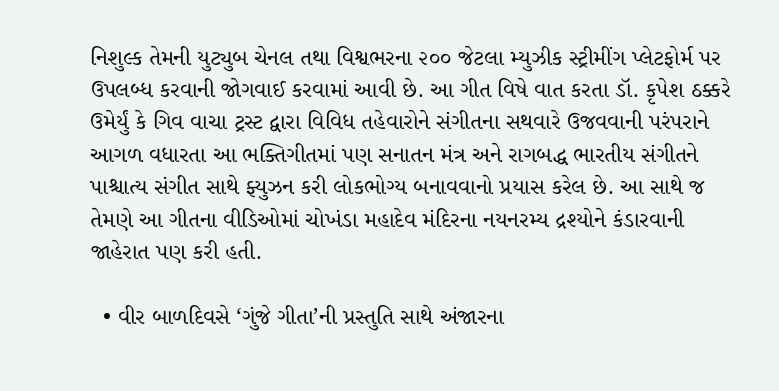નિશુલ્ક તેમની યુટ્યુબ ચેનલ તથા વિશ્વભરના ૨૦૦ જેટલા મ્યુઝીક સ્ટ્રીમીંગ પ્લેટફોર્મ પર ઉપલબ્ધ કરવાની જોગવાઈ કરવામાં આવી છે. આ ગીત વિષે વાત કરતા ડૉ. કૃપેશ ઠક્કરે ઉમેર્યું કે ગિવ વાચા ટ્રસ્ટ દ્વારા વિવિધ તહેવારોને સંગીતના સથવારે ઉજવવાની પરંપરાને આગળ વધારતા આ ભક્તિગીતમાં પણ સનાતન મંત્ર અને રાગબદ્ધ ભારતીય સંગીતને પાશ્ચાત્ય સંગીત સાથે ફ્યુઝન કરી લોકભોગ્ય બનાવવાનો પ્રયાસ કરેલ છે. આ સાથે જ તેમણે આ ગીતના વીડિઓમાં ચોખંડા મહાદેવ મંદિરના નયનરમ્ય દ્રશ્યોને કંડારવાની જાહેરાત પણ કરી હતી.

  • વીર બાળદિવસે ‘ગુંજે ગીતા’ની પ્રસ્તુતિ સાથે અંજારના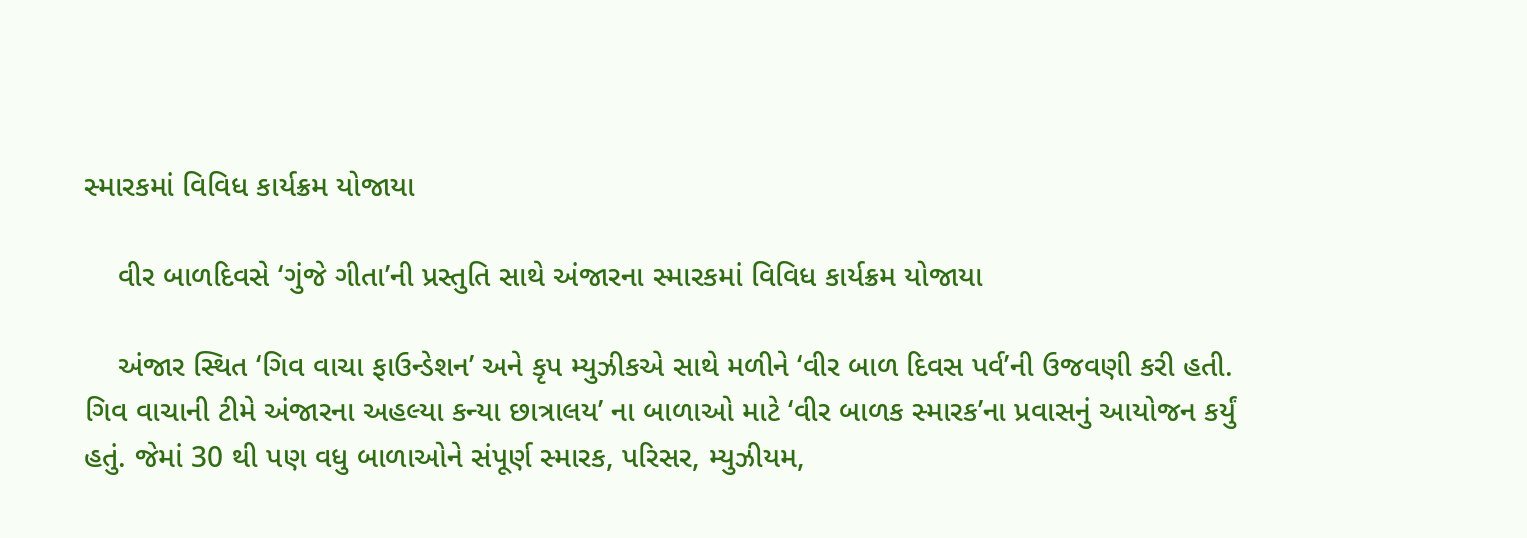સ્મારકમાં વિવિધ કાર્યક્રમ યોજાયા

    વીર બાળદિવસે ‘ગુંજે ગીતા’ની પ્રસ્તુતિ સાથે અંજારના સ્મારકમાં વિવિધ કાર્યક્રમ યોજાયા

    અંજાર સ્થિત ‘ગિવ વાચા ફાઉન્ડેશન’ અને કૃપ મ્યુઝીકએ સાથે મળીને ‘વીર બાળ દિવસ પર્વ’ની ઉજવણી કરી હતી. ગિવ વાચાની ટીમે અંજારના અહલ્યા કન્યા છાત્રાલય’ ના બાળાઓ માટે ‘વીર બાળક સ્મારક’ના પ્રવાસનું આયોજન કર્યું હતું. જેમાં 30 થી પણ વધુ બાળાઓને સંપૂર્ણ સ્મારક, પરિસર, મ્યુઝીયમ,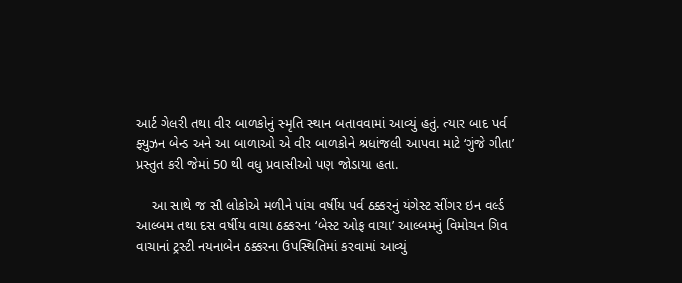આર્ટ ગેલરી તથા વીર બાળકોનું સ્મૃતિ સ્થાન બતાવવામાં આવ્યું હતું. ત્યાર બાદ પર્વ ફ્યુઝન બેન્ડ અને આ બાળાઓ એ વીર બાળકોને શ્રધાંજલી આપવા માટે ‘ગુંજે ગીતા’ પ્રસ્તુત કરી જેમાં 50 થી વધુ પ્રવાસીઓ પણ જોડાયા હતા.

    આ સાથે જ સૌ લોકોએ મળીને પાંચ વર્ષીય પર્વ ઠક્કરનું યંગેસ્ટ સીંગર ઇન વર્લ્ડ આલ્બમ તથા દસ વર્ષીય વાચા ઠક્કરના ‘બેસ્ટ ઓફ વાચા’ આલ્બમનું વિમોચન ગિવ વાચાનાં ટ્રસ્ટી નયનાબેન ઠક્કરના ઉપસ્થિતિમાં કરવામાં આવ્યું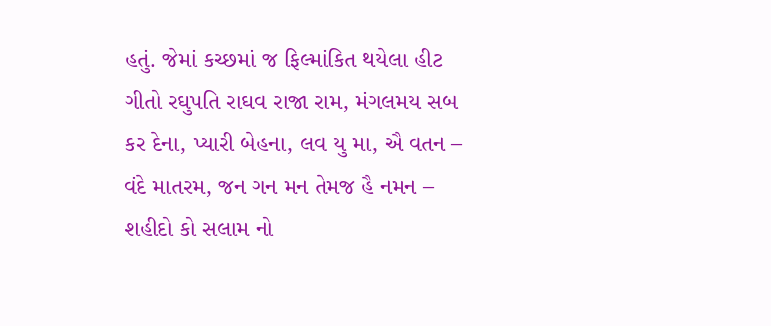હતું. જેમાં કચ્છમાં જ ફિલ્માંકિત થયેલા હીટ ગીતો રઘુપતિ રાઘવ રાજા રામ, મંગલમય સબ કર દેના, પ્યારી બેહના, લવ યુ મા, ઐ વતન – વંદે માતરમ, જન ગન મન તેમજ હૈ નમન – શહીદો કો સલામ નો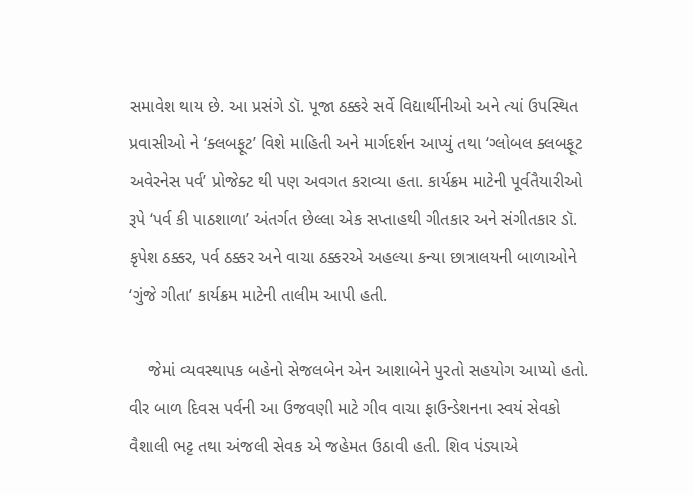સમાવેશ થાય છે. આ પ્રસંગે ડૉ. પૂજા ઠક્કરે સર્વે વિદ્યાર્થીનીઓ અને ત્યાં ઉપસ્થિત પ્રવાસીઓ ને ‘ક્લબફૂટ’ વિશે માહિતી અને માર્ગદર્શન આપ્યું તથા ‘ગ્લોબલ ક્લબફૂટ અવેરનેસ પર્વ’ પ્રોજેક્ટ થી પણ અવગત કરાવ્યા હતા. કાર્યક્રમ માટેની પૂર્વતૈયારીઓ રૂપે ‘પર્વ કી પાઠશાળા’ અંતર્ગત છેલ્લા એક સપ્તાહથી ગીતકાર અને સંગીતકાર ડૉ. કૃપેશ ઠક્કર, પર્વ ઠક્કર અને વાચા ઠક્કરએ અહલ્યા કન્યા છાત્રાલયની બાળાઓને ‘ગુંજે ગીતા’ કાર્યક્રમ માટેની તાલીમ આપી હતી.

    જેમાં વ્યવસ્થાપક બહેનો સેજલબેન એન આશાબેને પુરતો સહયોગ આપ્યો હતો. વીર બાળ દિવસ પર્વની આ ઉજવણી માટે ગીવ વાચા ફાઉન્ડેશનના સ્વયં સેવકો વૈશાલી ભટ્ટ તથા અંજલી સેવક એ જહેમત ઉઠાવી હતી. શિવ પંડ્યાએ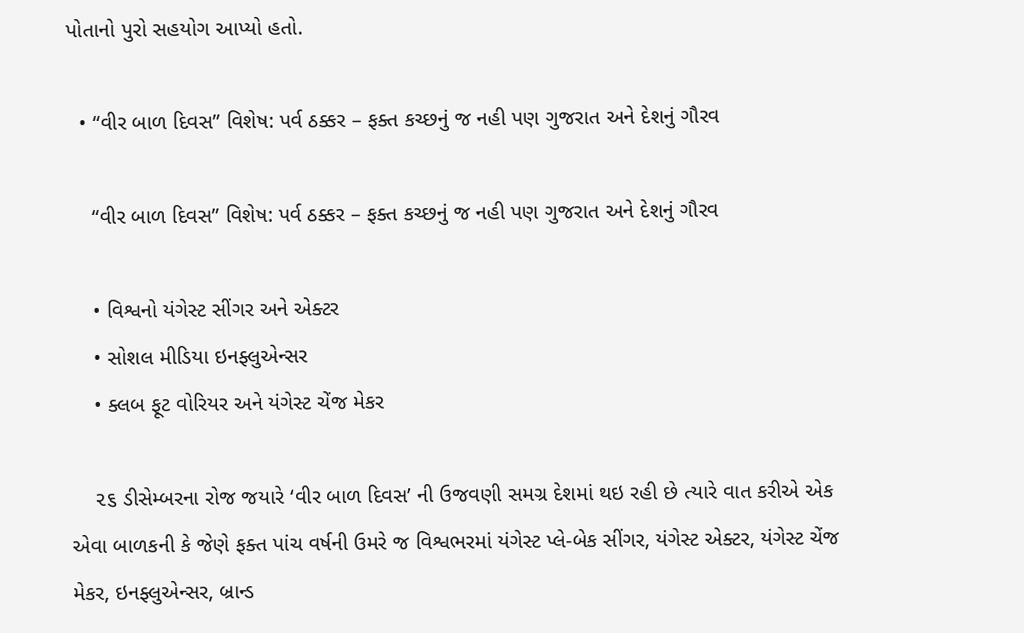પોતાનો પુરો સહયોગ આપ્યો હતો.

  • “વીર બાળ દિવસ” વિશેષ: પર્વ ઠક્કર – ફક્ત કચ્છનું જ નહી પણ ગુજરાત અને દેશનું ગૌરવ

    “વીર બાળ દિવસ” વિશેષ: પર્વ ઠક્કર – ફક્ત કચ્છનું જ નહી પણ ગુજરાત અને દેશનું ગૌરવ

    • વિશ્વનો યંગેસ્ટ સીંગર અને એક્ટર
    • સોશલ મીડિયા ઇનફ્લુએન્સર
    • ક્લબ ફૂટ વોરિયર અને યંગેસ્ટ ચેંજ મેકર

    ૨૬ ડીસેમ્બરના રોજ જયારે ‘વીર બાળ દિવસ’ ની ઉજવણી સમગ્ર દેશમાં થઇ રહી છે ત્યારે વાત કરીએ એક એવા બાળકની કે જેણે ફક્ત પાંચ વર્ષની ઉમરે જ વિશ્વભરમાં યંગેસ્ટ પ્લે-બેક સીંગર, યંગેસ્ટ એક્ટર, યંગેસ્ટ ચેંજ મેકર, ઇનફ્લુએન્સર, બ્રાન્ડ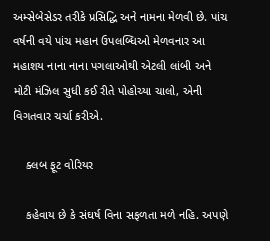અમ્સેબેસેડર તરીકે પ્રસિદ્ધિ અને નામના મેળવી છે. પાંચ વર્ષની વયે પાંચ મહાન ઉપલબ્ધિઓ મેળવનાર આ મહાશય નાના નાના પગલાઓથી એટલી લાંબી અને મોટી મંઝિલ સુધી કઈ રીતે પોહોચ્યા ચાલો, એની વિગતવાર ચર્ચા કરીએ.

    ક્લબ ફૂટ વોરિયર

    કહેવાય છે કે સંઘર્ષ વિના સફળતા મળે નહિ. અપણે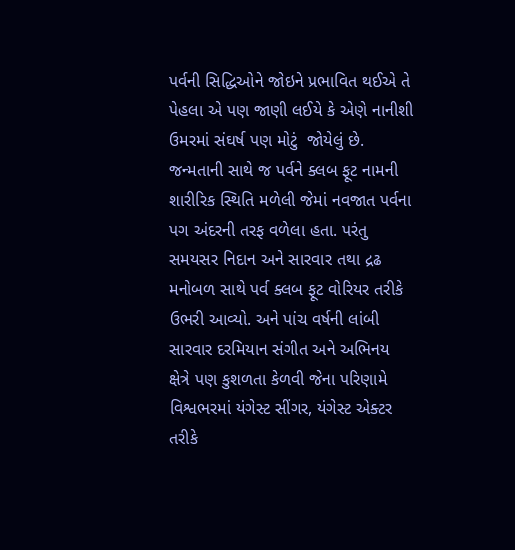પર્વની સિદ્ધિઓને જોઇને પ્રભાવિત થઈએ તે પેહલા એ પણ જાણી લઈયે કે એણે નાનીશી ઉમરમાં સંઘર્ષ પણ મોટું  જોયેલું છે. જન્મતાની સાથે જ પર્વને ક્લબ ફૂટ નામની શારીરિક સ્થિતિ મળેલી જેમાં નવજાત પર્વના પગ અંદરની તરફ વળેલા હતા. પરંતુ સમયસર નિદાન અને સારવાર તથા દ્રઢ મનોબળ સાથે પર્વ ક્લબ ફૂટ વોરિયર તરીકે ઉભરી આવ્યો. અને પાંચ વર્ષની લાંબી સારવાર દરમિયાન સંગીત અને અભિનય ક્ષેત્રે પણ કુશળતા કેળવી જેના પરિણામે વિશ્વભરમાં યંગેસ્ટ સીંગર, યંગેસ્ટ એક્ટર તરીકે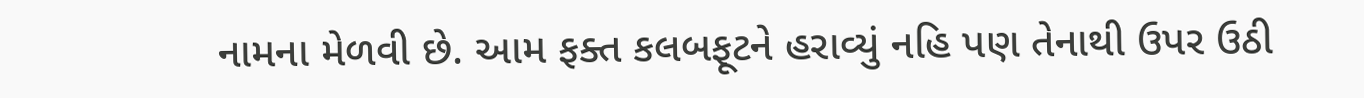નામના મેળવી છે. આમ ફક્ત કલબફૂટને હરાવ્યું નહિ પણ તેનાથી ઉપર ઉઠી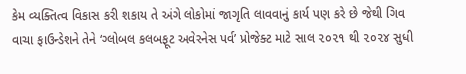કેમ વ્યક્તિત્વ વિકાસ કરી શકાય તે અંગે લોકોમાં જાગૃતિ લાવવાનું કાર્ય પણ કરે છે જેથી ગિવ વાચા ફાઉન્ડેશને તેને ‘ગ્લોબલ કલબફૂટ અવેરનેસ પર્વ’ પ્રોજેક્ટ માટે સાલ ૨૦૨૧ થી ૨૦૨૪ સુધી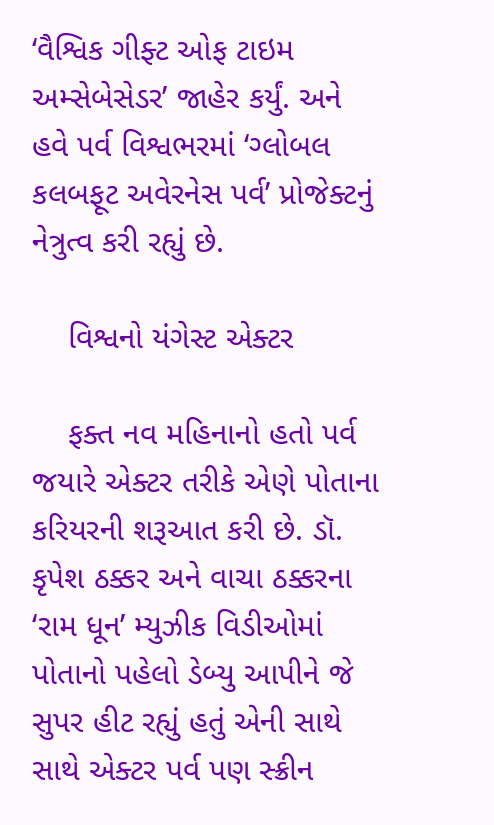‘વૈશ્વિક ગીફ્ટ ઓફ ટાઇમ અમ્સેબેસેડર’ જાહેર કર્યું. અને હવે પર્વ વિશ્વભરમાં ‘ગ્લોબલ કલબફૂટ અવેરનેસ પર્વ’ પ્રોજેક્ટનું નેત્રુત્વ કરી રહ્યું છે.

    વિશ્વનો યંગેસ્ટ એક્ટર

    ફક્ત નવ મહિનાનો હતો પર્વ જયારે એક્ટર તરીકે એણે પોતાના કરિયરની શરૂઆત કરી છે. ડૉ. કૃપેશ ઠક્કર અને વાચા ઠક્કરના ‘રામ ધૂન’ મ્યુઝીક વિડીઓમાં પોતાનો પહેલો ડેબ્યુ આપીને જે સુપર હીટ રહ્યું હતું એની સાથે સાથે એક્ટર પર્વ પણ સ્ક્રીન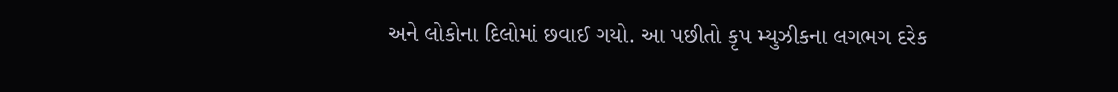અને લોકોના દિલોમાં છવાઈ ગયો. આ પછીતો કૃપ મ્યુઝીકના લગભગ દરેક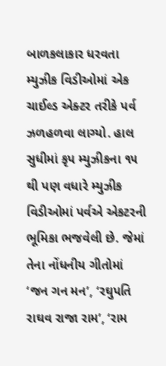બાળકલાકાર ધરવતા મ્યુઝીક વિડીઓમાં એક ચાઈલ્ડ એક્ટર તરીકે પર્વ ઝળહળવા લાગ્યો. હાલ સુધીમાં કૃપ મ્યુઝીકના ૧૫ થી પણ વધારે મ્યુઝીક વિડીઓમાં પર્વએ એકટરની ભૂમિકા ભજવેલી છે. જેમાં તેના નોંધનીય ગીતોમાં ‘જન ગન મન’, ‘રઘુપતિ રાઘવ રાજા રામ’, ‘રામ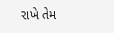રાખે તેમ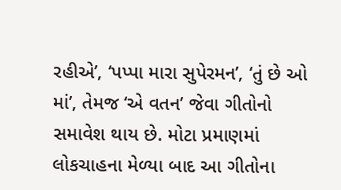રહીએ’, ‘પપ્પા મારા સુપેરમન’, ‘તું છે ઓ માં’, તેમજ ‘એ વતન’ જેવા ગીતોનો સમાવેશ થાય છે. મોટા પ્રમાણમાં લોકચાહના મેળ્યા બાદ આ ગીતોના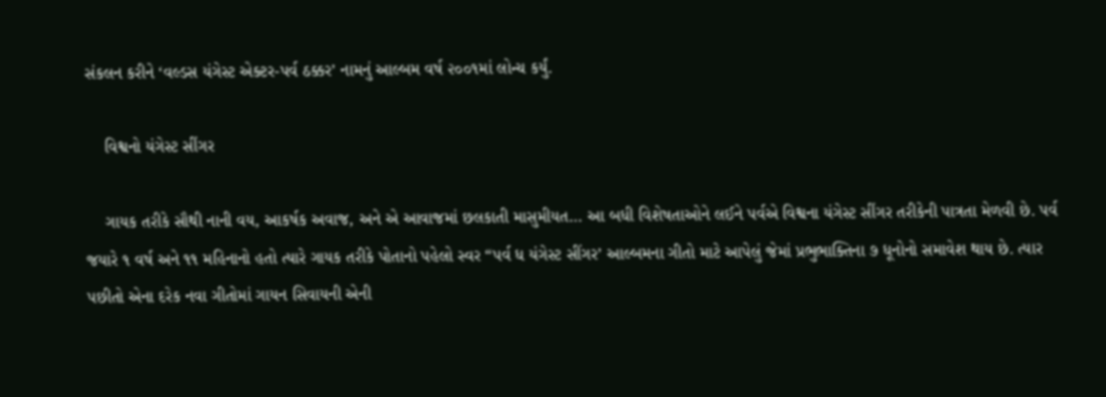સંકલન કરીને ‘વલ્ડસ યંગેસ્ટ એક્ટર-પર્વ ઠક્કર’ નામનું આલ્બમ વર્ષ ૨૦૦૧માં લોન્ચ કર્યું.

    વિશ્વનો યંગેસ્ટ સીંગર

    ગાયક તરીકે સૌથી નાની વય, આકર્ષક અવાજ, અને એ આવાજમાં છલકાતી માસુમીયત… આ બધી વિશેષતાઓને લઈને પર્વએ વિશ્વના યંગેસ્ટ સીંગર તરીકેની પાત્રતા મેળવી છે. પર્વ જયારે ૧ વર્ષ અને ૧૧ મહિનાનો હતો ત્યારે ગાયક તરીકે પોતાનો પહેલો સ્વર “પર્વ ધ યંગેસ્ટ સીંગર’ આલ્બમના ગીતો માટે આપેલું જેમાં પ્રભુભાક્તિના ૭ ધૂનોનો સમાવેશ થાય છે. ત્યાર પછીતો એના દરેક નવા ગીતોમાં ગાયન સિવાયની એની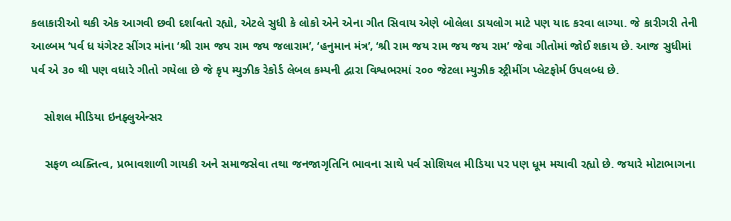કલાકારીઓ થકી એક આગવી છવી દર્શાવતો રહ્યો, એટલે સુધી કે લોકો એને એના ગીત સિવાય એણે બોલેલા ડાયલોગ માટે પણ યાદ કરવા લાગ્યા. જે કારીગરી તેની આલ્બમ ‘પર્વ ધ યંગેસ્ટ સીંગર માંના ‘શ્રી રામ જય રામ જય જલારામ’, ‘હનુમાન મંત્ર’, ‘શ્રી રામ જય રામ જય જય રામ’ જેવા ગીતોમાં જોઈ શકાય છે. આજ સુધીમાં પર્વ એ ૩૦ થી પણ વધારે ગીતો ગયેલા છે જે કૃપ મ્યુઝીક રેકોર્ડ લેબલ કમ્પની દ્વારા વિશ્વભરમાં ૨૦૦ જેટલા મ્યુઝીક સ્ટ્રીમીંગ પ્લેટફોર્મ ઉપલબ્ધ છે.

    સોશલ મીડિયા ઇનફ્લુએન્સર

    સફળ વ્યક્તિત્વ, પ્રભાવશાળી ગાયકી અને સમાજસેવા તથા જનજાગૃતિનિ ભાવના સાથે પર્વ સોશિયલ મીડિયા પર પણ ધૂમ મચાવી રહ્યો છે. જયારે મોટાભાગના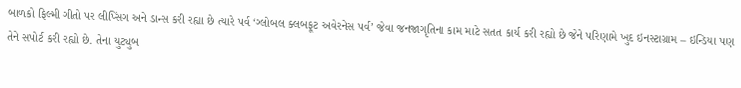બાળકો ફિલ્મી ગીતો પર લીપ્સિંગ અને ડાન્સ કરી રહ્યા છે ત્યારે પર્વ ‘ગ્લોબલ ક્લબફૂટ અવેરનેસ પર્વ’ જેવા જનજાગૃતિના કામ માટે સતત કાર્ય કરી રહ્યો છે જેને પરિણામે ખુદ ઇનસ્ટાગ્રામ – ઇન્ડિયા પણ તેને સપોર્ટ કરી રહ્યો છે. તેના યુટ્યુબ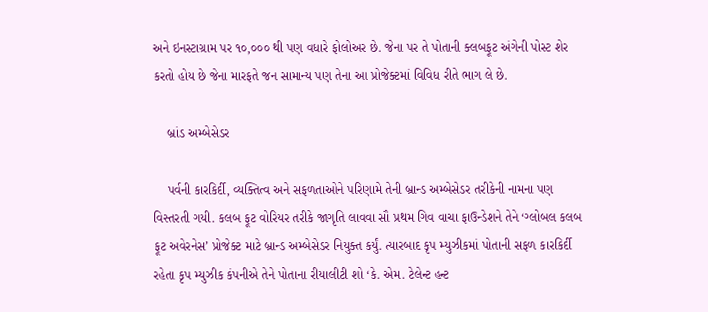અને ઇનસ્ટાગ્રામ પર ૧૦,૦૦૦ થી પણ વધારે ફોલોઅર છે. જેના પર તે પોતાની ક્લબફૂટ અંગેની પોસ્ટ શેર કરતો હોય છે જેના મારફતે જન સામાન્ય પણ તેના આ પ્રોજેક્ટમાં વિવિધ રીતે ભાગ લે છે.

    બ્રાંડ અમ્બેસેડર

    પર્વની કારકિર્દી, વ્યક્તિત્વ અને સફળતાઓને પરિણામે તેની બ્રાન્ડ અમ્બેસેડર તરીકેની નામના પણ વિસ્તરતી ગયી. કલબ ફૂટ વોરિયર તરીકે જાગૃતિ લાવવા સૌ પ્રથમ ગિવ વાચા ફાઉન્ડેશને તેને ‘ગ્લોબલ કલબ ફૂટ અવેરનેસ’ પ્રોજેક્ટ માટે બ્રાન્ડ અમ્બેસેડર નિયુક્ત કર્યું. ત્યારબાદ કૃપ મ્યુઝીકમાં પોતાની સફળ કારકિર્દી રહેતા કૃપ મ્યુઝીક કંપનીએ તેને પોતાના રીયાલીટી શો ‘કે. એમ. ટેલેન્ટ હન્ટ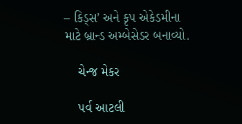– કિડ્સ’ અને કૃપ એકેડમીના માટે બ્રાન્ડ અમ્બેસેડર બનાવ્યો.

    ચેન્જ મેકર

    પર્વ આટલી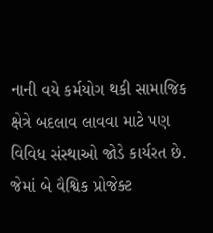નાની વયે કર્મયોગ થકી સામાજિક ક્ષેત્રે બદલાવ લાવવા માટે પણ વિવિધ સંસ્થાઓ જોડે કાર્યરત છે. જેમાં બે વૈશ્વિક પ્રોજેક્ટ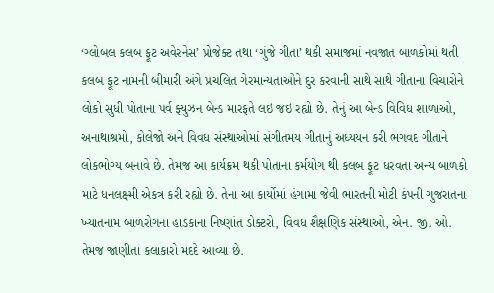‘ગ્લોબલ કલબ ફૂટ અવેરનેસ’ પ્રોજેક્ટ તથા ‘ગુંજે ગીતા’ થકી સમાજમાં નવજાત બાળકોમાં થતી કલબ ફૂટ નામની બીમારી અંગે પ્રચલિત ગેરમાન્યતાઓને દુર કરવાની સાથે સાથે ગીતાના વિચારોને લોકો સુધી પોતાના પર્વ ફ્યુઝન બેન્ડ મારફતે લઇ જઇ રહ્યો છે. તેનું આ બેન્ડ વિવિધ શાળાઓ, અનાથાશ્રમો, કોલેજો અને વિવધ સંસ્થાઓમાં સંગીતમય ગીતાનું અધ્યયન કરી ભગવદ ગીતાને લોકભોગ્ય બનાવે છે. તેમજ આ કાર્યક્રમ થકી પોતાના કર્મયોગ થી કલબ ફૂટ ધરવતા અન્ય બાળકો માટે ધનલક્ષ્મી એકત્ર કરી રહ્યો છે. તેના આ કાર્યોમાં હંગામા જેવી ભારતની મોટી કંપની ગુજરાતના ખ્યાતનામ બાળરોગના હાડકાના નિષ્ણાંત ડોક્ટરો, વિવધ શૈક્ષણિક સંસ્થાઓ, એન. જી. ઓ. તેમજ જાણીતા કલાકારો મદદે આવ્યા છે.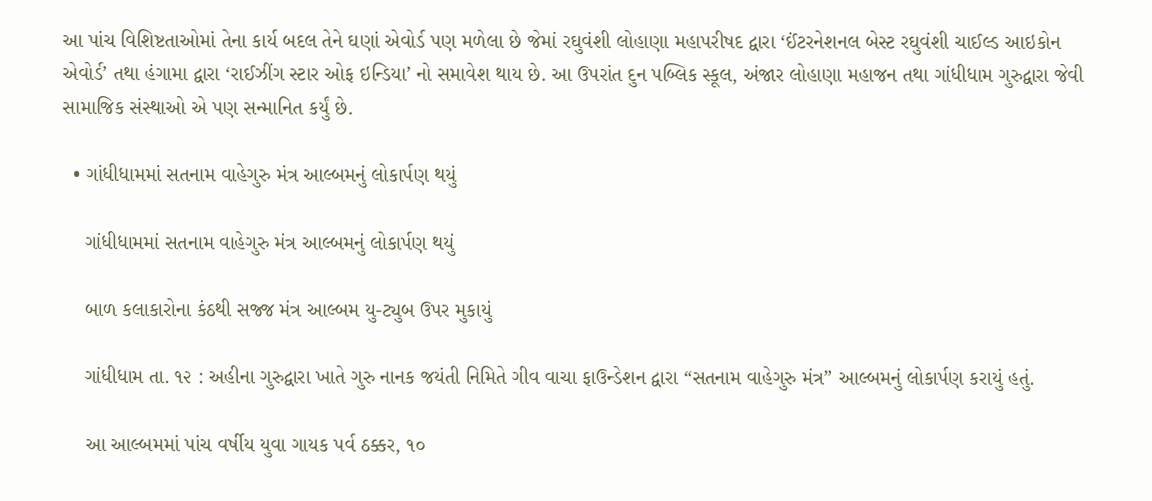આ પાંચ વિશિષ્ટતાઓમાં તેના કાર્ય બદલ તેને ઘણાં એવોર્ડ પણ મળેલા છે જેમાં રઘુવંશી લોહાણા મહાપરીષદ દ્વારા ‘ઈંટરનેશનલ બેસ્ટ રઘુવંશી ચાઈલ્ડ આઇકોન એવોર્ડ’ તથા હંગામા દ્વારા ‘રાઈઝીંગ સ્ટાર ઓફ ઇન્ડિયા’ નો સમાવેશ થાય છે. આ ઉપરાંત દુન પબ્લિક સ્કૂલ, અંજાર લોહાણા મહાજન તથા ગાંધીધામ ગુરુદ્વારા જેવી સામાજિક સંસ્થાઓ એ પણ સન્માનિત કર્યું છે.

  • ગાંધીધામમાં સતનામ વાહેગુરુ મંત્ર આલ્બમનું લોકાર્પણ થયું

    ગાંધીધામમાં સતનામ વાહેગુરુ મંત્ર આલ્બમનું લોકાર્પણ થયું

    બાળ કલાકારોના કંઠથી સજ્જ મંત્ર આલ્બમ યુ-ટ્યુબ ઉપર મુકાયું

    ગાંધીધામ તા. ૧૨ : અહીના ગુરુદ્વારા ખાતે ગુરુ નાનક જયંતી નિમિતે ગીવ વાચા ફાઉન્ડેશન દ્વારા “સતનામ વાહેગુરુ મંત્ર” આલ્બમનું લોકાર્પણ કરાયું હતું.

    આ આલ્બમમાં પાંચ વર્ષીય યુવા ગાયક પર્વ ઠક્કર, ૧૦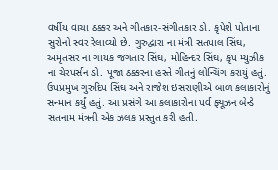વર્ષીય વાચા ઠક્કર અને ગીતકાર-સંગીતકાર ડો. કૃપેશે પોતાના સુરોનો સ્વર રેલાવ્યો છે. ગુરુદ્વારા ના મંત્રી સતપાલ સિંઘ, અમૃતસર ના ગાયક જગતાર સિંઘ, મોહિન્દર સિંઘ, કૃપ મ્યુઝીક ના ચેરપર્સન ડો. પૂજા ઠક્કરના હસ્તે ગીતનું લોન્ચિંગ કરાયું હતું. ઉપપ્રમુખ ગુરુદિપ સિંઘ અને રાજેશ ઇસરાણીએ બાળ કલાકારોનું સન્માન કર્યું હતું. આ પ્રસંગે આ કલાકારોના પર્વ ફ્યૂઝન બેન્ડે સતનામ મંત્રની એક ઝલક પ્રસ્તુત કરી હતી.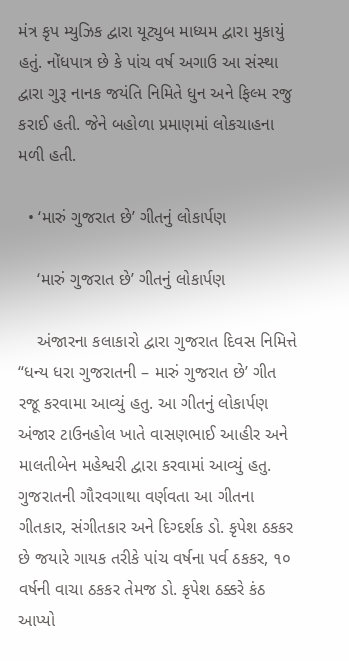મંત્ર કૃપ મ્યુઝિક દ્વારા યૂટ્યુબ માધ્યમ દ્વારા મુકાયું હતું. નોંધપાત્ર છે કે પાંચ વર્ષ અગાઉ આ સંસ્થા દ્વારા ગુરૂ નાનક જયંતિ નિમિતે ધુન અને ફિલ્મ રજુ કરાઈ હતી. જેને બહોળા પ્રમાણમાં લોકચાહના મળી હતી.

  • ‘મારું ગુજરાત છે’ ગીતનું લોકાર્પણ

    ‘મારું ગુજરાત છે’ ગીતનું લોકાર્પણ

    અંજારના કલાકારો દ્વારા ગુજરાત દિવસ નિમિત્તે “ધન્ય ધરા ગુજરાતની – મારું ગુજરાત છે’ ગીત રજૂ કરવામા આવ્યું હતુ. આ ગીતનું લોકાર્પણ અંજાર ટાઉનહોલ ખાતે વાસણભાઈ આહીર અને માલતીબેન મહેશ્વરી દ્વારા કરવામાં આવ્યું હતુ. ગુજરાતની ગૌરવગાથા વર્ણવતા આ ગીતના ગીતકાર, સંગીતકાર અને દિગ્દર્શક ડો. કૃપેશ ઠકકર છે જયારે ગાયક તરીકે પાંચ વર્ષના પર્વ ઠકકર, ૧૦ વર્ષની વાચા ઠકકર તેમજ ડો. કૃપેશ ઠક્કરે કંઠ આપ્યો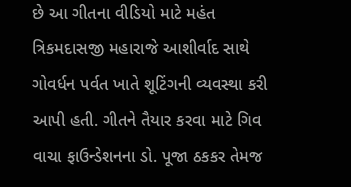છે આ ગીતના વીડિયો માટે મહંત ત્રિકમદાસજી મહારાજે આશીર્વાદ સાથે ગોવર્ધન પર્વત ખાતે શૂટિંગની વ્યવસ્થા કરી આપી હતી. ગીતને તૈયાર કરવા માટે ગિવ વાચા ફાઉન્ડેશનના ડો. પૂજા ઠકકર તેમજ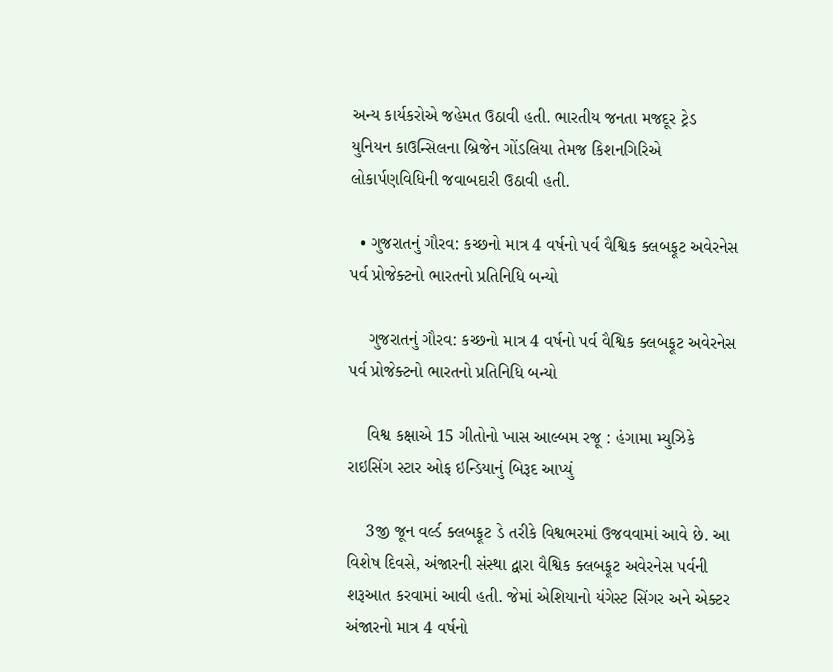અન્ય કાર્યકરોએ જહેમત ઉઠાવી હતી. ભારતીય જનતા મજદૂર ટ્રેડ યુનિયન કાઉન્સિલના બ્રિજેન ગોંડલિયા તેમજ કિશનગિરિએ લોકાર્પણવિધિની જવાબદારી ઉઠાવી હતી.

  • ગુજરાતનું ગૌરવ: કચ્છનો માત્ર 4 વર્ષનો પર્વ વૈશ્વિક ક્લબફૂટ અવેરનેસ પર્વ પ્રોજેક્ટનો ભારતનો પ્રતિનિધિ બન્યો

    ગુજરાતનું ગૌરવ: કચ્છનો માત્ર 4 વર્ષનો પર્વ વૈશ્વિક ક્લબફૂટ અવેરનેસ પર્વ પ્રોજેક્ટનો ભારતનો પ્રતિનિધિ બન્યો

    વિશ્વ કક્ષાએ 15 ગીતોનો ખાસ આલ્બમ રજૂ : હંગામા મ્યુઝિકે રાઇસિંગ સ્ટાર ઓફ ઇન્ડિયાનું બિરૂદ આપ્યું

    3જી જૂન વર્લ્ડ ક્લબફૂટ ડે તરીકે વિશ્વભરમાં ઉજવવામાં આવે છે. આ વિશેષ દિવસે, અંજારની સંસ્થા દ્વારા વૈશ્વિક ક્લબફૂટ અવેરનેસ પર્વની શરૂઆત કરવામાં આવી હતી. જેમાં એશિયાનો યંગેસ્ટ સિંગર અને એક્ટર અંજારનો માત્ર 4 વર્ષનો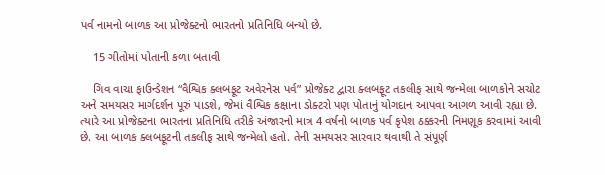પર્વ નામનો બાળક આ પ્રોજેક્ટનો ભારતનો પ્રતિનિધિ બન્યો છે.

    15 ગીતોમાં પોતાની કળા બતાવી

    ગિવ વાચા ફાઉન્ડેશન “વૈશ્વિક ક્લબફૂટ અવેરનેસ પર્વ” પ્રોજેક્ટ દ્વારા ક્લબફૂટ તકલીફ સાથે જન્મેલા બાળકોને સચોટ અને સમયસર માર્ગદર્શન પૂરું પાડશે, જેમાં વૈશ્વિક કક્ષાના ડોક્ટરો પણ પોતાનું યોગદાન આપવા આગળ આવી રહ્યા છે. ત્યારે આ પ્રોજેક્ટના ભારતના પ્રતિનિધિ તરીકે અંજારનો માત્ર 4 વર્ષનો બાળક પર્વ કૃપેશ ઠક્કરની નિમણૂક કરવામાં આવી છે. આ બાળક ક્લબફૂટની તકલીફ સાથે જન્મેલો હતો. તેની સમયસર સારવાર થવાથી તે સંપૂર્ણ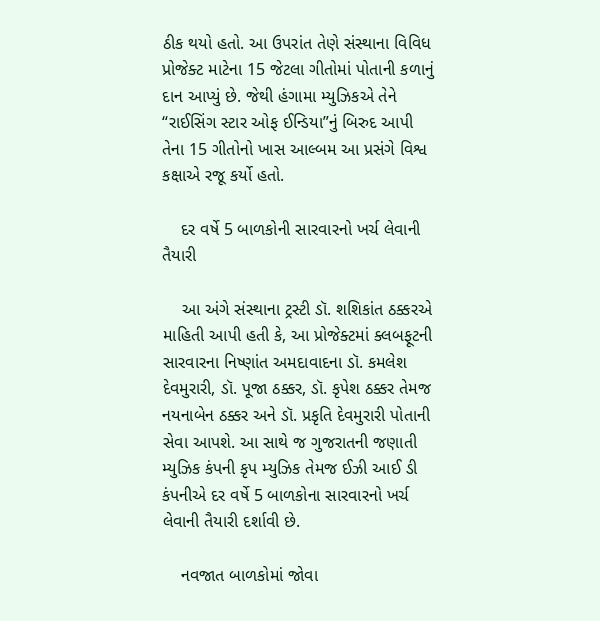ઠીક થયો હતો. આ ઉપરાંત તેણે સંસ્થાના વિવિધ પ્રોજેક્ટ માટેના 15 જેટલા ગીતોમાં પોતાની કળાનું દાન આપ્યું છે. જેથી હંગામા મ્યુઝિકએ તેને “રાઈસિંગ સ્ટાર ઓફ ઈન્ડિયા”નું બિરુદ આપી તેના 15 ગીતોનો ખાસ આલ્બમ આ પ્રસંગે વિશ્વ કક્ષાએ રજૂ કર્યો હતો.

    દર વર્ષે 5 બાળકોની સારવારનો ખર્ચ લેવાની તૈયારી

    આ અંગે સંસ્થાના ટ્રસ્ટી ડૉ. શશિકાંત ઠક્કરએ માહિતી આપી હતી કે, આ પ્રોજેક્ટમાં ક્લબફૂટની સારવારના નિષ્ણાંત અમદાવાદના ડૉ. કમલેશ દેવમુરારી, ડૉ. પૂજા ઠક્કર, ડૉ. કૃપેશ ઠક્કર તેમજ નયનાબેન ઠક્કર અને ડૉ. પ્રકૃતિ દેવમુરારી પોતાની સેવા આપશે. આ સાથે જ ગુજરાતની જણાતી મ્યુઝિક કંપની કૃપ મ્યુઝિક તેમજ ઈઝી આઈ ડી કંપનીએ દર વર્ષે 5 બાળકોના સારવારનો ખર્ચ લેવાની તૈયારી દર્શાવી છે.

    નવજાત બાળકોમાં જોવા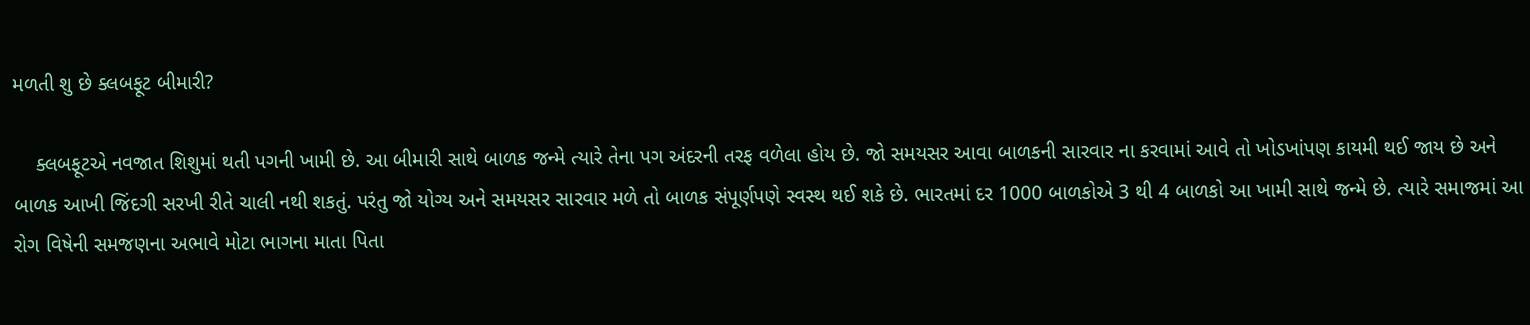મળતી શુ છે ક્લબફૂટ બીમારી?

    ક્લબફૂટએ નવજાત શિશુમાં થતી પગની ખામી છે. આ બીમારી સાથે બાળક જન્મે ત્યારે તેના પગ અંદરની તરફ વળેલા હોય છે. જો સમયસર આવા બાળકની સારવાર ના કરવામાં આવે તો ખોડખાંપણ કાયમી થઈ જાય છે અને બાળક આખી જિંદગી સરખી રીતે ચાલી નથી શકતું. પરંતુ જો યોગ્ય અને સમયસર સારવાર મળે તો બાળક સંપૂર્ણપણે સ્વસ્થ થઈ શકે છે. ભારતમાં દર 1000 બાળકોએ 3 થી 4 બાળકો આ ખામી સાથે જન્મે છે. ત્યારે સમાજમાં આ રોગ વિષેની સમજણના અભાવે મોટા ભાગના માતા પિતા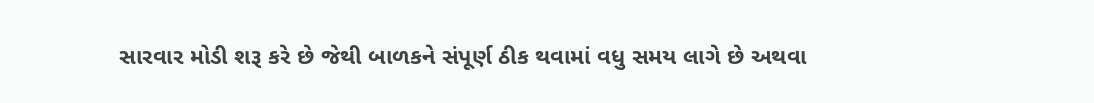સારવાર મોડી શરૂ કરે છે જેથી બાળકને સંપૂર્ણ ઠીક થવામાં વધુ સમય લાગે છે અથવા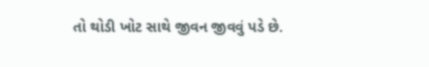તો થોડી ખોટ સાથે જીવન જીવવું પડે છે.